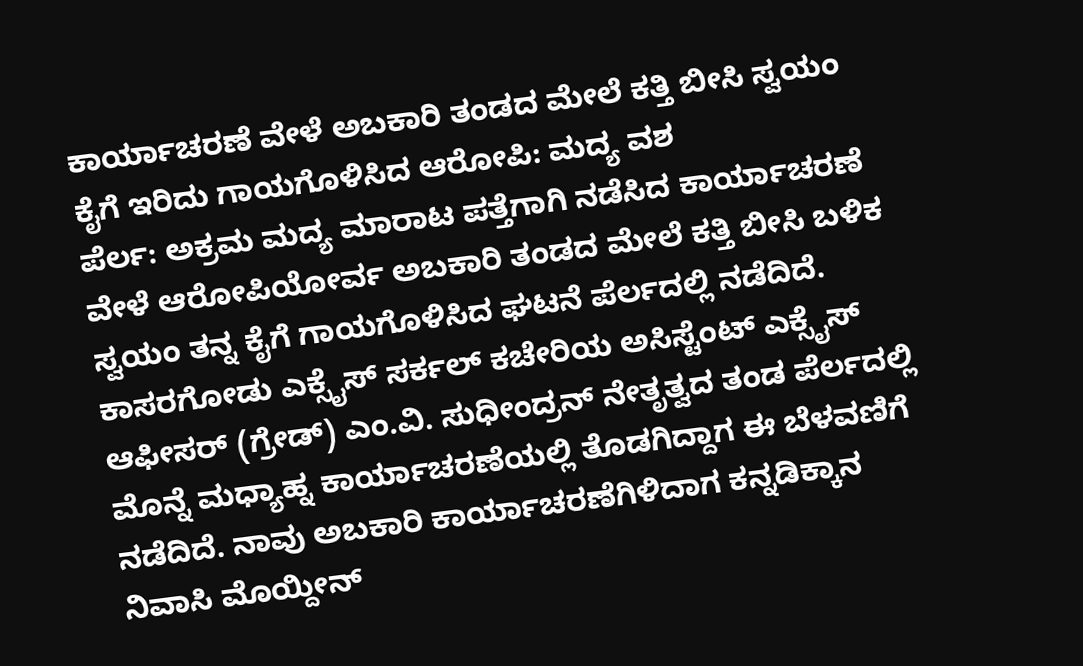ಕಾರ್ಯಾಚರಣೆ ವೇಳೆ ಅಬಕಾರಿ ತಂಡದ ಮೇಲೆ ಕತ್ತಿ ಬೀಸಿ ಸ್ವಯಂ ಕೈಗೆ ಇರಿದು ಗಾಯಗೊಳಿಸಿದ ಆರೋಪಿ: ಮದ್ಯ ವಶ
ಪೆರ್ಲ: ಅಕ್ರಮ ಮದ್ಯ ಮಾರಾಟ ಪತ್ತೆಗಾಗಿ ನಡೆಸಿದ ಕಾರ್ಯಾಚರಣೆ ವೇಳೆ ಆರೋಪಿಯೋರ್ವ ಅಬಕಾರಿ ತಂಡದ ಮೇಲೆ ಕತ್ತಿ ಬೀಸಿ ಬಳಿಕ ಸ್ವಯಂ ತನ್ನ ಕೈಗೆ ಗಾಯಗೊಳಿಸಿದ ಘಟನೆ ಪೆರ್ಲದಲ್ಲಿ ನಡೆದಿದೆ. ಕಾಸರಗೋಡು ಎಕ್ಸೈಸ್ ಸರ್ಕಲ್ ಕಚೇರಿಯ ಅಸಿಸ್ಟೆಂಟ್ ಎಕ್ಸೈಸ್ ಆಫೀಸರ್ (ಗ್ರೇಡ್) ಎಂ.ವಿ. ಸುಧೀಂದ್ರನ್ ನೇತೃತ್ವದ ತಂಡ ಪೆರ್ಲದಲ್ಲಿ ಮೊನ್ನೆ ಮಧ್ಯಾಹ್ನ ಕಾರ್ಯಾಚರಣೆಯಲ್ಲಿ ತೊಡಗಿದ್ದಾಗ ಈ ಬೆಳವಣಿಗೆ ನಡೆದಿದೆ. ನಾವು ಅಬಕಾರಿ ಕಾರ್ಯಾಚರಣೆಗಿಳಿದಾಗ ಕನ್ನಡಿಕ್ಕಾನ ನಿವಾಸಿ ಮೊಯ್ದೀನ್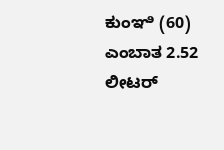ಕುಂಞಿ (60) ಎಂಬಾತ 2.52 ಲೀಟರ್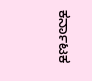ಕರ್ನಾಟಕ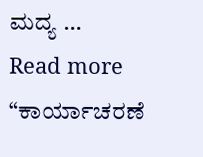ಮದ್ಯ …
Read more “ಕಾರ್ಯಾಚರಣೆ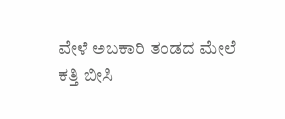ವೇಳೆ ಅಬಕಾರಿ ತಂಡದ ಮೇಲೆ ಕತ್ತಿ ಬೀಸಿ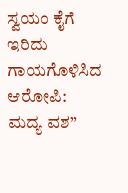ಸ್ವಯಂ ಕೈಗೆ ಇರಿದು ಗಾಯಗೊಳಿಸಿದ ಆರೋಪಿ: ಮದ್ಯ ವಶ”